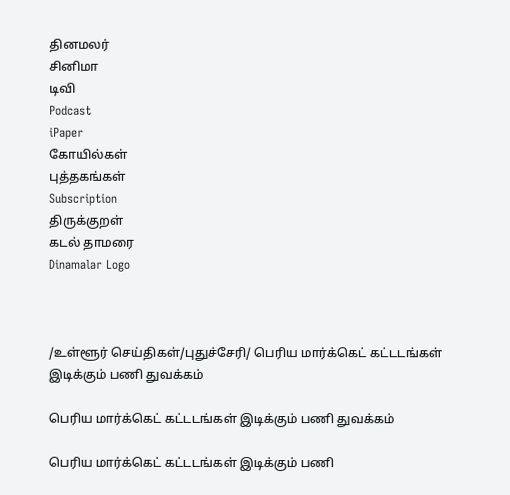தினமலர்
சினிமா
டிவி
Podcast
iPaper
கோயில்கள்
புத்தகங்கள்
Subscription
திருக்குறள்
கடல் தாமரை
Dinamalar Logo



/உள்ளூர் செய்திகள்/புதுச்சேரி/ பெரிய மார்க்கெட் கட்டடங்கள் இடிக்கும் பணி துவக்கம்

பெரிய மார்க்கெட் கட்டடங்கள் இடிக்கும் பணி துவக்கம்

பெரிய மார்க்கெட் கட்டடங்கள் இடிக்கும் பணி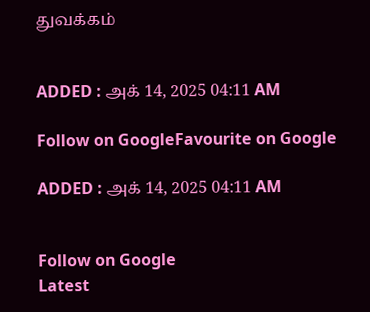துவக்கம்


ADDED : அக் 14, 2025 04:11 AM

Follow on GoogleFavourite on Google

ADDED : அக் 14, 2025 04:11 AM


Follow on Google
Latest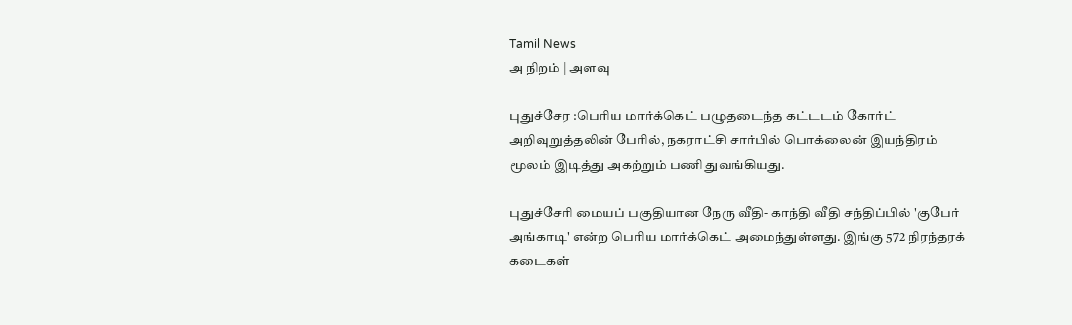Tamil News
அ நிறம் | அளவு

புதுச்சேர :பெரிய மார்க்கெட் பழுதடைந்த கட்டடம் கோர்ட் அறிவுறுத்தலின் பேரில், நகராட்சி சார்பில் பொக்லைன் இயந்திரம் மூலம் இடித்து அகற்றும் பணி துவங்கியது.

புதுச்சேரி மையப் பகுதியான நேரு வீதி- காந்தி வீதி சந்திப்பில் 'குபேர் அங்காடி' என்ற பெரிய மார்க்கெட் அமைந்துள்ளது. இங்கு 572 நிரந்தரக் கடைகள்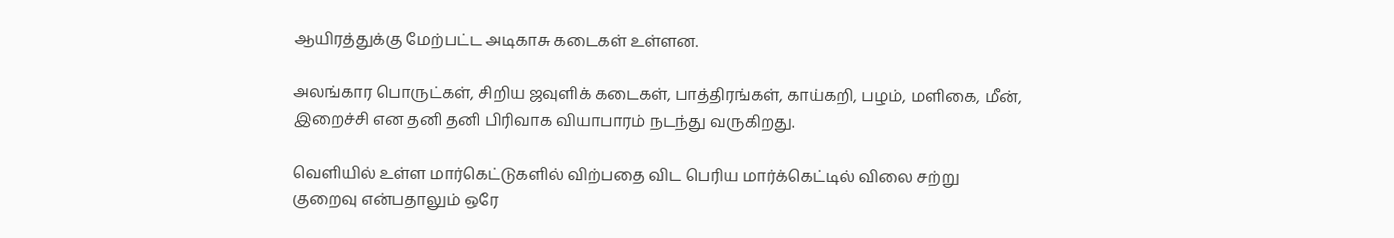ஆயிரத்துக்கு மேற்பட்ட அடிகாசு கடைகள் உள்ளன.

அலங்கார பொருட்கள், சிறிய ஜவுளிக் கடைகள், பாத்திரங்கள், காய்கறி, பழம், மளிகை, மீன், இறைச்சி என தனி தனி பிரிவாக வியாபாரம் நடந்து வருகிறது.

வெளியில் உள்ள மார்கெட்டுகளில் விற்பதை விட பெரிய மார்க்கெட்டில் விலை சற்று குறைவு என்பதாலும் ஒரே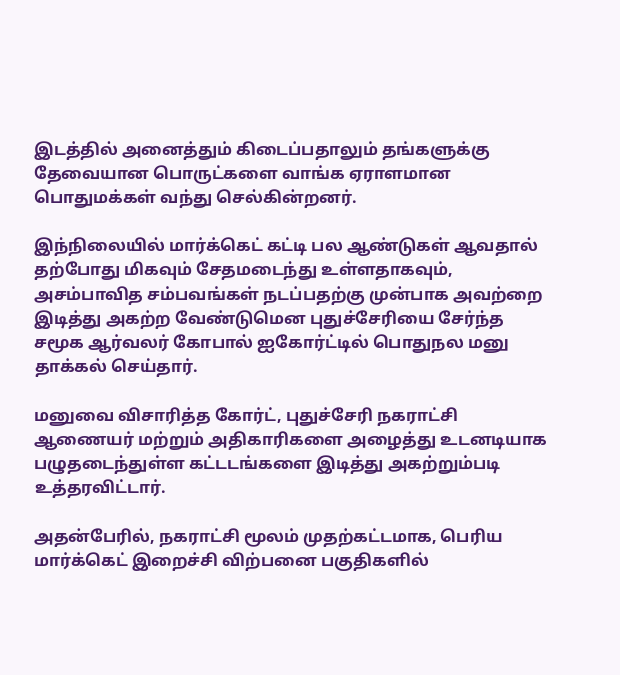இடத்தில் அனைத்தும் கிடைப்பதாலும் தங்களுக்கு தேவையான பொருட்களை வாங்க ஏராளமான பொதுமக்கள் வந்து செல்கின்றனர்.

இந்நிலையில் மார்க்கெட் கட்டி பல ஆண்டுகள் ஆவதால் தற்போது மிகவும் சேதமடைந்து உள்ளதாகவும், அசம்பாவித சம்பவங்கள் நடப்பதற்கு முன்பாக அவற்றை இடித்து அகற்ற வேண்டுமென புதுச்சேரியை சேர்ந்த சமூக ஆர்வலர் கோபால் ஐகோர்ட்டில் பொதுநல மனு தாக்கல் செய்தார்.

மனுவை விசாரித்த கோர்ட், புதுச்சேரி நகராட்சி ஆணையர் மற்றும் அதிகாரிகளை அழைத்து உடனடியாக பழுதடைந்துள்ள கட்டடங்களை இடித்து அகற்றும்படி உத்தரவிட்டார்.

அதன்பேரில், நகராட்சி மூலம் முதற்கட்டமாக, பெரிய மார்க்கெட் இறைச்சி விற்பனை பகுதிகளில்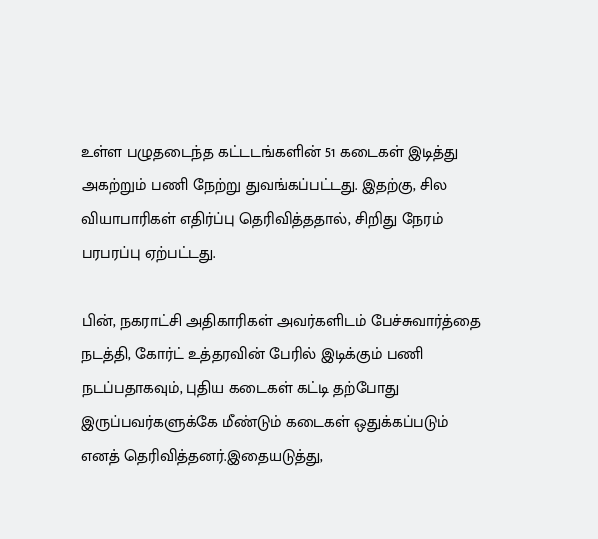உள்ள பழுதடைந்த கட்டடங்களின் 51 கடைகள் இடித்து அகற்றும் பணி நேற்று துவங்கப்பட்டது. இதற்கு, சில வியாபாரிகள் எதிர்ப்பு தெரிவித்ததால், சிறிது நேரம் பரபரப்பு ஏற்பட்டது.

பின், நகராட்சி அதிகாரிகள் அவர்களிடம் பேச்சுவார்த்தை நடத்தி, கோர்ட் உத்தரவின் பேரில் இடிக்கும் பணி நடப்பதாகவும், புதிய கடைகள் கட்டி தற்போது இருப்பவர்களுக்கே மீண்டும் கடைகள் ஒதுக்கப்படும் எனத் தெரிவித்தனர்.இதையடுத்து,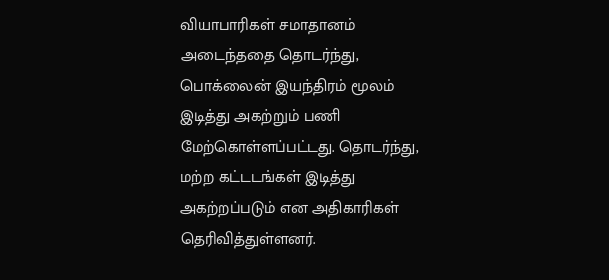வியாபாரிகள் சமாதானம் அடைந்ததை தொடர்ந்து, பொக்லைன் இயந்திரம் மூலம் இடித்து அகற்றும் பணி மேற்கொள்ளப்பட்டது. தொடர்ந்து, மற்ற கட்டடங்கள் இடித்து அகற்றப்படும் என அதிகாரிகள் தெரிவித்துள்ளனர்.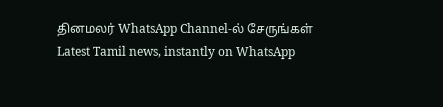தினமலர் WhatsApp Channel-ல் சேருங்கள்
Latest Tamil news, instantly on WhatsApp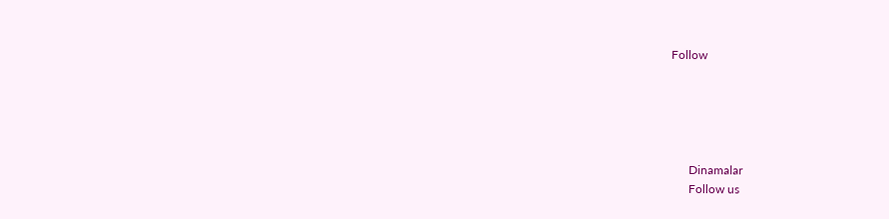Follow





      Dinamalar
      Follow us